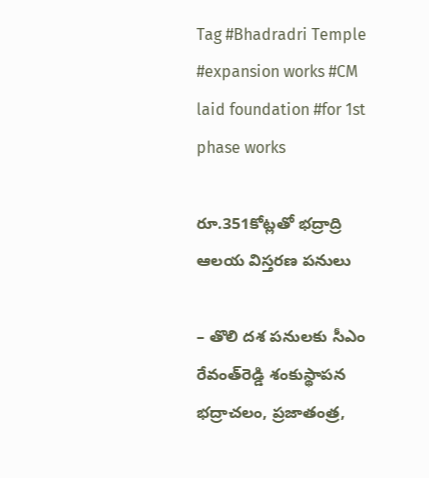Tag #Bhadradri Temple #expansion works #CM laid foundation #for 1st phase works

రూ.351కోట్లతో భద్రాద్రి ఆల‌య‌ విస్తరణ పనులు

– తొలి దశ పనులకు సీఎం రేవంత్‌రెడ్డి శంకుస్థాపన భద్రాచలం, ప్రజాతంత్ర,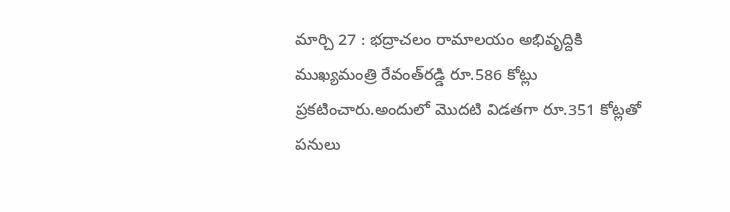మార్చి 27 : భద్రాచలం రామాలయం అభివృద్దికి  ముఖ్యమంత్రి రేవంత్‌రడ్డి రూ.586 కోట్లు ప్రకటించారు.అందులో మొదటి విడతగా రూ.351 కోట్లతో పనులు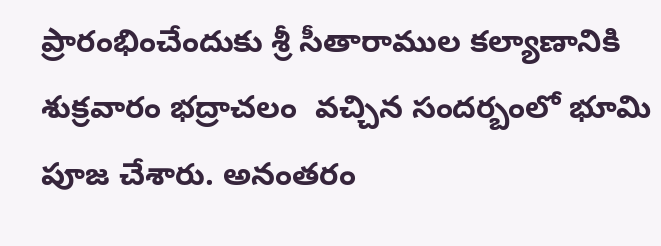ప్రారంభించేందుకు శ్రీ సీతారాముల కల్యాణానికి శుక్ర‌వారం భద్రాచలం  వచ్చిన సందర్బంలో భూమి పూజ చేశారు. అనంతరం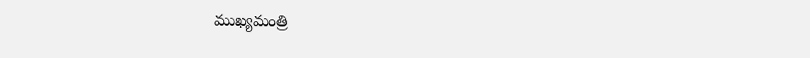ముఖ్యమంత్రి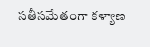సతీసమేతంగా కళ్యాణ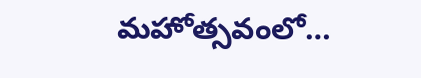మహోత్సవంలో…